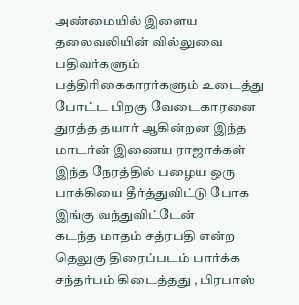அண்மையில் இளைய தலைவலியின் வில்லுவை பதிவர்களும் பத்திரிகைகாரர்களும் உடைத்து போட்ட பிறகு வேடைகாரனை துரத்த தயார் ஆகின்றன இந்த மாடர்ன் இணைய ராஜாக்கள்
இந்த நேரத்தில் பழைய ஒரு பாக்கியை தீர்த்துவிட்டு போக இங்கு வந்துவிட்டேன்
கடந்த மாதம் சத்ரபதி என்ற தெலுகு திரைப்படம் பார்க்க சந்தர்பம் கிடைத்தது , பிரபாஸ்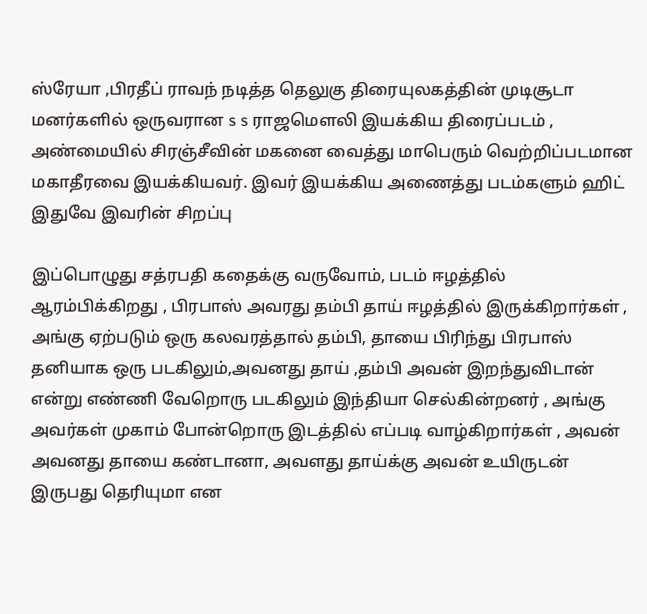ஸ்ரேயா ,பிரதீப் ராவந் நடித்த தெலுகு திரையுலகத்தின் முடிசூடா மனர்களில் ஒருவரான s s ராஜமௌலி இயக்கிய திரைப்படம் , அண்மையில் சிரஞ்சீவின் மகனை வைத்து மாபெரும் வெற்றிப்படமான மகாதீரவை இயக்கியவர். இவர் இயக்கிய அணைத்து படம்களும் ஹிட் இதுவே இவரின் சிறப்பு

இப்பொழுது சத்ரபதி கதைக்கு வருவோம், படம் ஈழத்தில் ஆரம்பிக்கிறது , பிரபாஸ் அவரது தம்பி தாய் ஈழத்தில் இருக்கிறார்கள் , அங்கு ஏற்படும் ஒரு கலவரத்தால் தம்பி, தாயை பிரிந்து பிரபாஸ் தனியாக ஒரு படகிலும்,அவனது தாய் ,தம்பி அவன் இறந்துவிடான் என்று எண்ணி வேறொரு படகிலும் இந்தியா செல்கின்றனர் , அங்கு அவர்கள் முகாம் போன்றொரு இடத்தில் எப்படி வாழ்கிறார்கள் , அவன் அவனது தாயை கண்டானா, அவளது தாய்க்கு அவன் உயிருடன் இருபது தெரியுமா என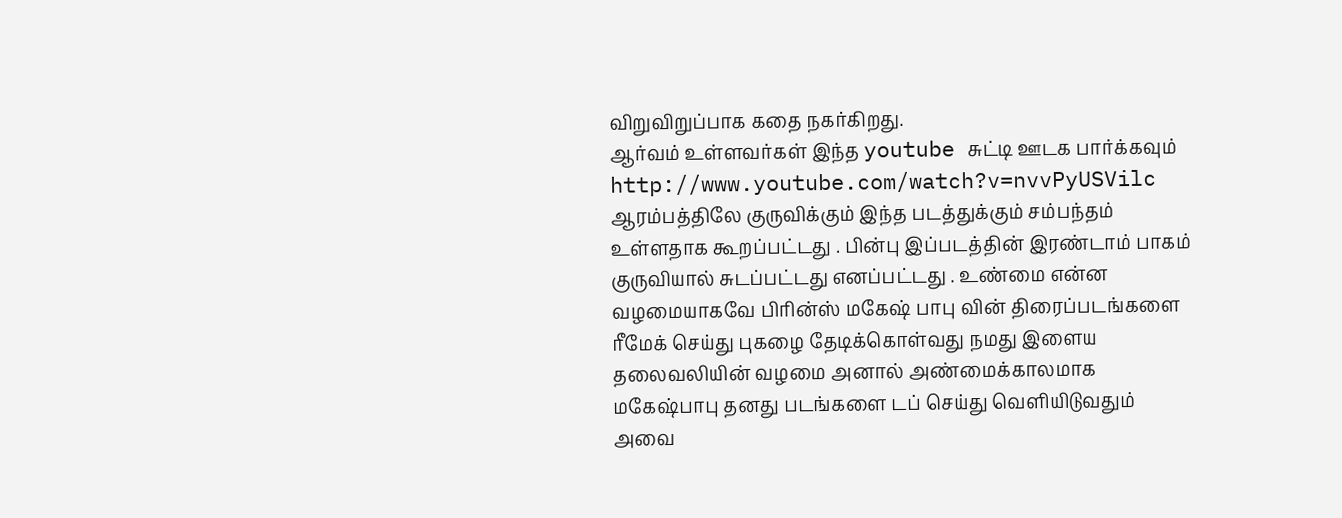விறுவிறுப்பாக கதை நகர்கிறது.
ஆர்வம் உள்ளவர்கள் இந்த youtube சுட்டி ஊடக பார்க்கவும்
http://www.youtube.com/watch?v=nvvPyUSVilc
ஆரம்பத்திலே குருவிக்கும் இந்த படத்துக்கும் சம்பந்தம் உள்ளதாக கூறப்பட்டது . பின்பு இப்படத்தின் இரண்டாம் பாகம் குருவியால் சுடப்பட்டது எனப்பட்டது . உண்மை என்ன
வழமையாகவே பிரின்ஸ் மகேஷ் பாபு வின் திரைப்படங்களை ரீமேக் செய்து புகழை தேடிக்கொள்வது நமது இளைய தலைவலியின் வழமை அனால் அண்மைக்காலமாக மகேஷ்பாபு தனது படங்களை டப் செய்து வெளியிடுவதும் அவை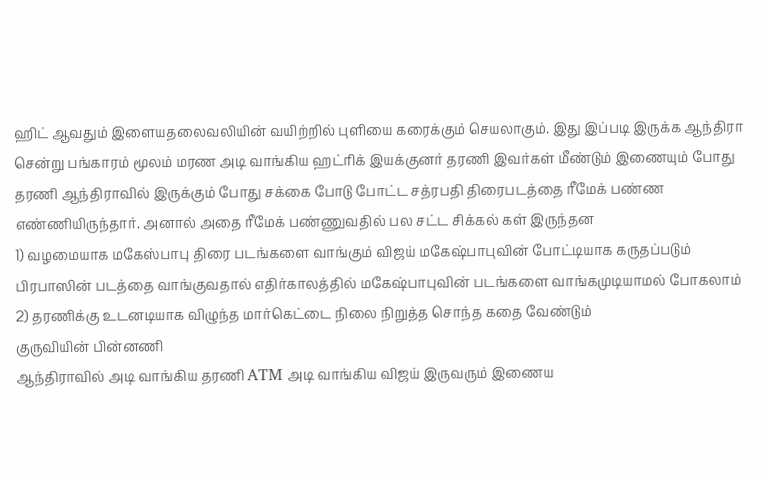ஹிட் ஆவதும் இளையதலைவலியின் வயிற்றில் புளியை கரைக்கும் செயலாகும். இது இப்படி இருக்க ஆந்திரா சென்று பங்காரம் மூலம் மரண அடி வாங்கிய ஹட்ரிக் இயக்குனர் தரணி இவர்கள் மீண்டும் இணையும் போது தரணி ஆந்திராவில் இருக்கும் போது சக்கை போடு போட்ட சத்ரபதி திரைபடத்தை ரீமேக் பண்ண எண்ணியிருந்தார். அனால் அதை ரீமேக் பண்ணுவதில் பல சட்ட சிக்கல் கள் இருந்தன
1) வழமையாக மகேஸ்பாபு திரை படங்களை வாங்கும் விஜய் மகேஷ்பாபுவின் போட்டியாக கருதப்படும் பிரபாஸின் படத்தை வாங்குவதால் எதிர்காலத்தில் மகேஷ்பாபுவின் படங்களை வாங்கமுடியாமல் போகலாம்
2) தரணிக்கு உடனடியாக விழுந்த மார்கெட்டை நிலை நிறுத்த சொந்த கதை வேண்டும்
குருவியின் பின்னணி
ஆந்திராவில் அடி வாங்கிய தரணி ATM அடி வாங்கிய விஜய் இருவரும் இணைய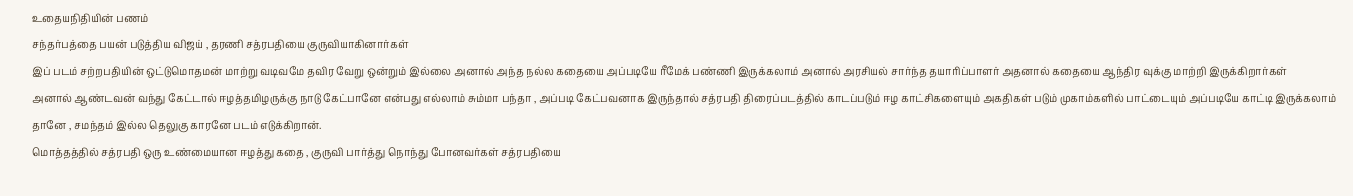உதையநிதியின் பணம்
சந்தர்பத்தை பயன் படுத்திய விஜய் , தரணி சத்ரபதியை குருவியாகினார்கள்
இப் படம் சற்றபதியின் ஒட்டுமொதமன் மாற்று வடிவமே தவிர வேறு ஒன்றும் இல்லை அனால் அந்த நல்ல கதையை அப்படியே ரீமேக் பண்ணி இருக்கலாம் அனால் அரசியல் சார்ந்த தயாரிப்பாளர் அதனால் கதையை ஆந்திர வுக்கு மாற்றி இருக்கிறார்கள்
அனால் ஆண்டவன் வந்து கேட்டால் ஈழத்தமிழருக்கு நாடு கேட்பானே என்பது எல்லாம் சும்மா பந்தா , அப்படி கேட்பவனாக இருந்தால் சத்ரபதி திரைப்படத்தில் காடப்படும் ஈழ காட்சிகளையும் அகதிகள் படும் முகாம்களில் பாட்டையும் அப்படியே காட்டி இருக்கலாம் தானே , சமந்தம் இல்ல தெலுகு காரனே படம் எடுக்கிறான்.
மொத்தத்தில் சத்ரபதி ஒரு உண்மையான ஈழத்து கதை , குருவி பார்த்து நொந்து போனவர்கள் சத்ரபதியை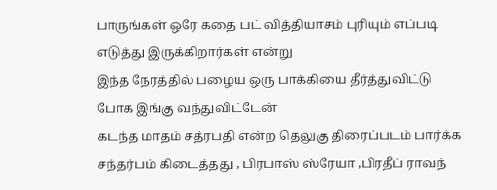பாருங்கள் ஒரே கதை பட் வித்தியாசம் புரியும் எப்படி எடுத்து இருக்கிறார்கள் என்று
இந்த நேரத்தில் பழைய ஒரு பாக்கியை தீர்த்துவிட்டு போக இங்கு வந்துவிட்டேன்
கடந்த மாதம் சத்ரபதி என்ற தெலுகு திரைப்படம் பார்க்க சந்தர்பம் கிடைத்தது , பிரபாஸ் ஸ்ரேயா ,பிரதீப் ராவந்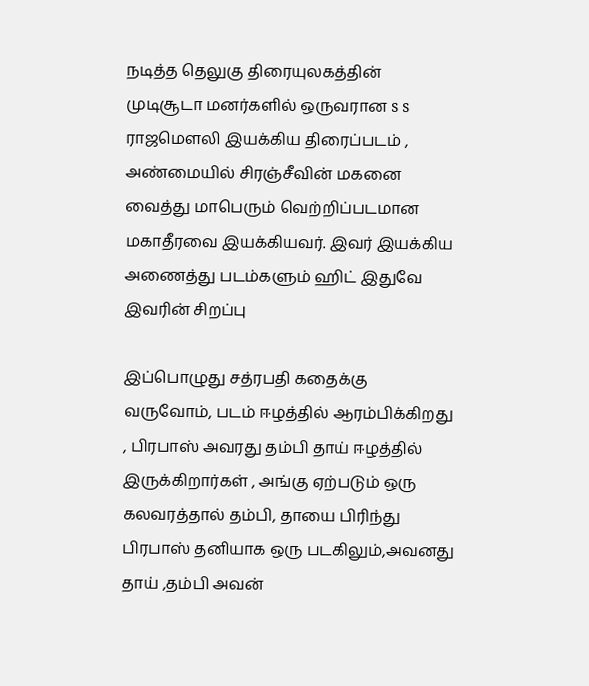நடித்த தெலுகு திரையுலகத்தின் முடிசூடா மனர்களில் ஒருவரான s s ராஜமௌலி இயக்கிய திரைப்படம் , அண்மையில் சிரஞ்சீவின் மகனை வைத்து மாபெரும் வெற்றிப்படமான மகாதீரவை இயக்கியவர். இவர் இயக்கிய அணைத்து படம்களும் ஹிட் இதுவே இவரின் சிறப்பு

இப்பொழுது சத்ரபதி கதைக்கு வருவோம், படம் ஈழத்தில் ஆரம்பிக்கிறது , பிரபாஸ் அவரது தம்பி தாய் ஈழத்தில் இருக்கிறார்கள் , அங்கு ஏற்படும் ஒரு கலவரத்தால் தம்பி, தாயை பிரிந்து பிரபாஸ் தனியாக ஒரு படகிலும்,அவனது தாய் ,தம்பி அவன்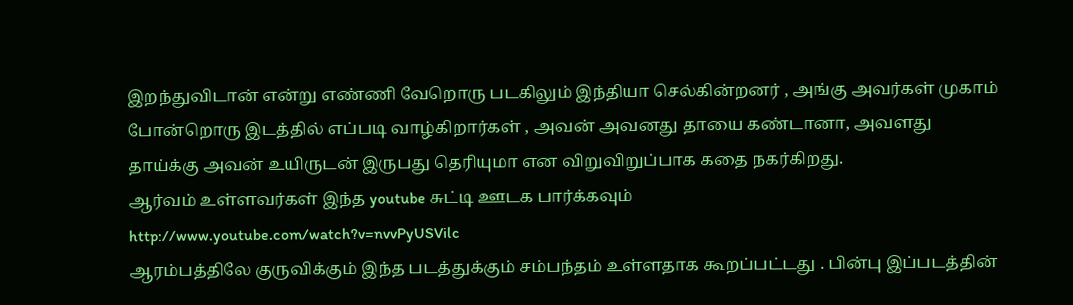இறந்துவிடான் என்று எண்ணி வேறொரு படகிலும் இந்தியா செல்கின்றனர் , அங்கு அவர்கள் முகாம் போன்றொரு இடத்தில் எப்படி வாழ்கிறார்கள் , அவன் அவனது தாயை கண்டானா, அவளது தாய்க்கு அவன் உயிருடன் இருபது தெரியுமா என விறுவிறுப்பாக கதை நகர்கிறது.
ஆர்வம் உள்ளவர்கள் இந்த youtube சுட்டி ஊடக பார்க்கவும்
http://www.youtube.com/watch?v=nvvPyUSVilc
ஆரம்பத்திலே குருவிக்கும் இந்த படத்துக்கும் சம்பந்தம் உள்ளதாக கூறப்பட்டது . பின்பு இப்படத்தின்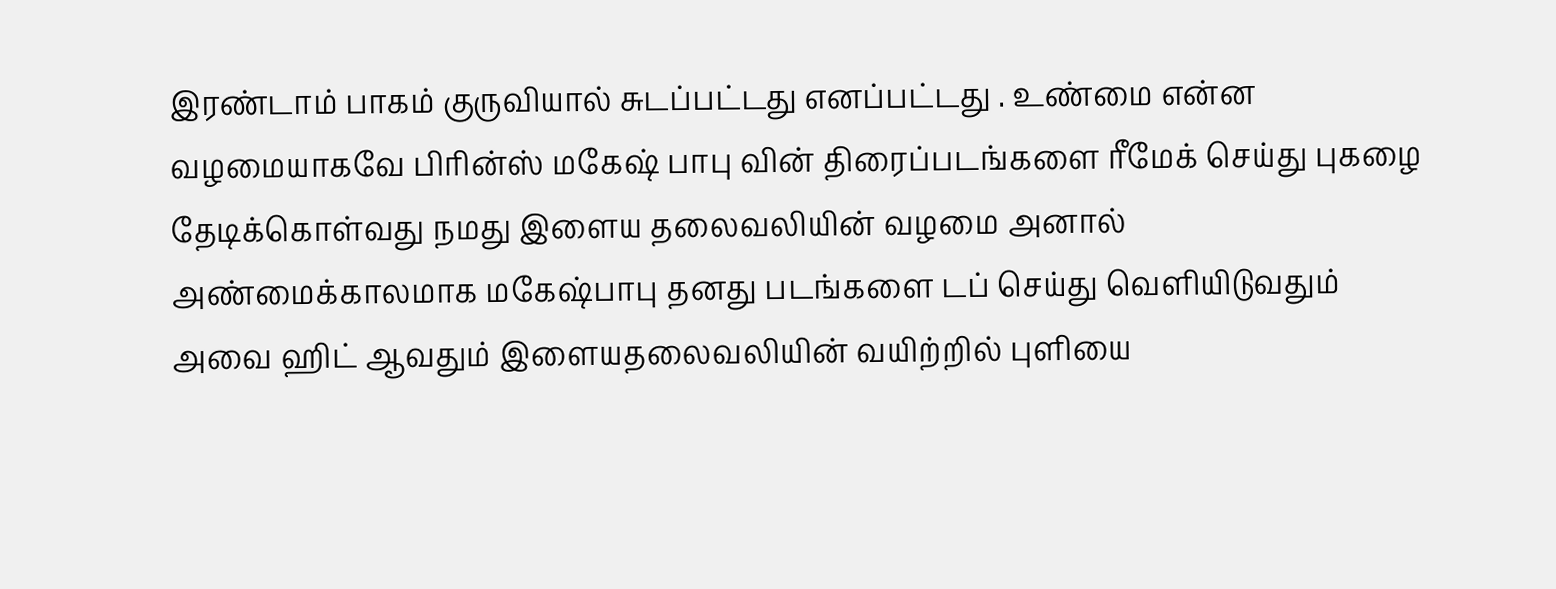இரண்டாம் பாகம் குருவியால் சுடப்பட்டது எனப்பட்டது . உண்மை என்ன
வழமையாகவே பிரின்ஸ் மகேஷ் பாபு வின் திரைப்படங்களை ரீமேக் செய்து புகழை தேடிக்கொள்வது நமது இளைய தலைவலியின் வழமை அனால் அண்மைக்காலமாக மகேஷ்பாபு தனது படங்களை டப் செய்து வெளியிடுவதும் அவை ஹிட் ஆவதும் இளையதலைவலியின் வயிற்றில் புளியை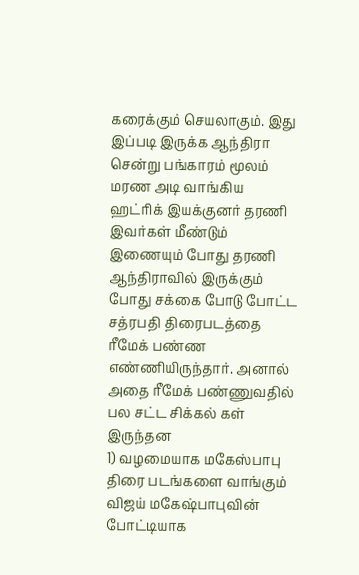கரைக்கும் செயலாகும். இது இப்படி இருக்க ஆந்திரா சென்று பங்காரம் மூலம் மரண அடி வாங்கிய ஹட்ரிக் இயக்குனர் தரணி இவர்கள் மீண்டும் இணையும் போது தரணி ஆந்திராவில் இருக்கும் போது சக்கை போடு போட்ட சத்ரபதி திரைபடத்தை ரீமேக் பண்ண எண்ணியிருந்தார். அனால் அதை ரீமேக் பண்ணுவதில் பல சட்ட சிக்கல் கள் இருந்தன
1) வழமையாக மகேஸ்பாபு திரை படங்களை வாங்கும் விஜய் மகேஷ்பாபுவின் போட்டியாக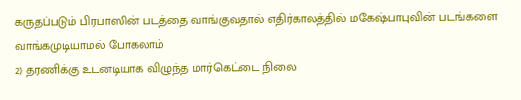கருதப்படும் பிரபாஸின் படத்தை வாங்குவதால் எதிர்காலத்தில் மகேஷ்பாபுவின் படங்களை வாங்கமுடியாமல் போகலாம்
2) தரணிக்கு உடனடியாக விழுந்த மார்கெட்டை நிலை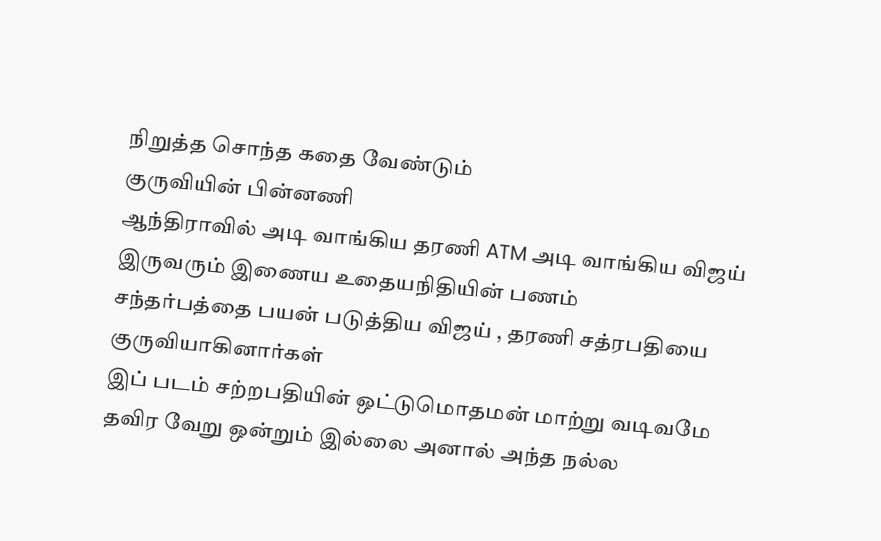நிறுத்த சொந்த கதை வேண்டும்
குருவியின் பின்னணி
ஆந்திராவில் அடி வாங்கிய தரணி ATM அடி வாங்கிய விஜய் இருவரும் இணைய உதையநிதியின் பணம்
சந்தர்பத்தை பயன் படுத்திய விஜய் , தரணி சத்ரபதியை குருவியாகினார்கள்
இப் படம் சற்றபதியின் ஒட்டுமொதமன் மாற்று வடிவமே தவிர வேறு ஒன்றும் இல்லை அனால் அந்த நல்ல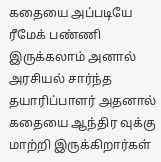கதையை அப்படியே ரீமேக் பண்ணி இருக்கலாம் அனால் அரசியல் சார்ந்த தயாரிப்பாளர் அதனால் கதையை ஆந்திர வுக்கு மாற்றி இருக்கிறார்கள்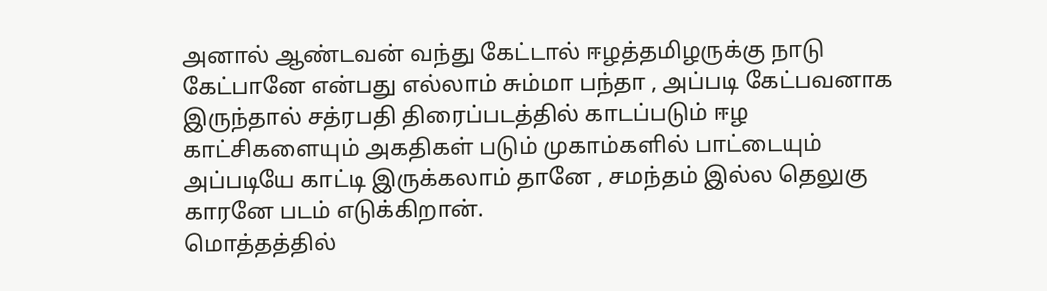அனால் ஆண்டவன் வந்து கேட்டால் ஈழத்தமிழருக்கு நாடு கேட்பானே என்பது எல்லாம் சும்மா பந்தா , அப்படி கேட்பவனாக இருந்தால் சத்ரபதி திரைப்படத்தில் காடப்படும் ஈழ காட்சிகளையும் அகதிகள் படும் முகாம்களில் பாட்டையும் அப்படியே காட்டி இருக்கலாம் தானே , சமந்தம் இல்ல தெலுகு காரனே படம் எடுக்கிறான்.
மொத்தத்தில்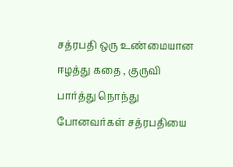சத்ரபதி ஒரு உண்மையான ஈழத்து கதை , குருவி பார்த்து நொந்து போனவர்கள் சத்ரபதியை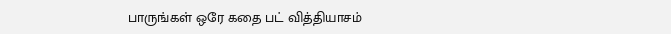பாருங்கள் ஒரே கதை பட் வித்தியாசம்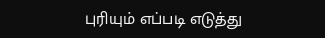புரியும் எப்படி எடுத்து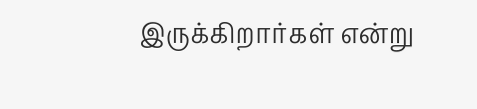இருக்கிறார்கள் என்று